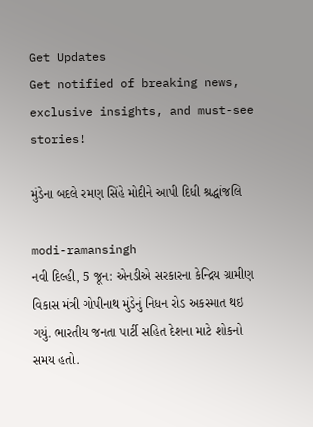Get Updates
Get notified of breaking news, exclusive insights, and must-see stories!

મુંડેના બદલે રમણ સિંહે મોદીને આપી દિધી શ્રદ્ધાંજલિ

modi-ramansingh
નવી દિલ્હી, 5 જૂન: એનડીએ સરકારના કેન્દ્રિય ગ્રામીણ વિકાસ મંત્રી ગોપીનાથ મુંડેનું નિધન રોડ અકસ્માત થઇ ગયું. ભારતીય જનતા પાર્ટી સહિત દેશના માટે શોકનો સમય હતો.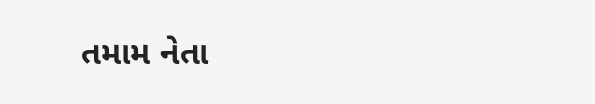તમામ નેતા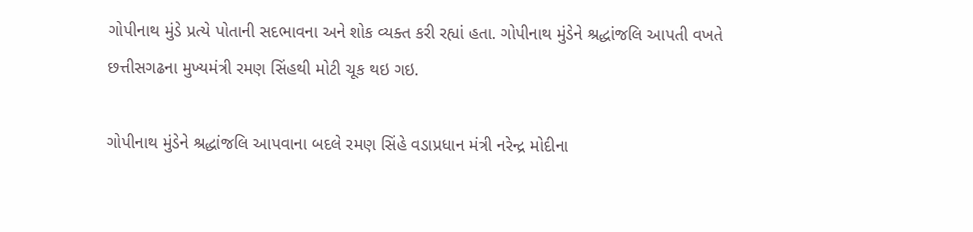ગોપીનાથ મુંડે પ્રત્યે પોતાની સદભાવના અને શોક વ્યક્ત કરી રહ્યાં હતા. ગોપીનાથ મુંડેને શ્રદ્ધાંજલિ આપતી વખતે છત્તીસગઢના મુખ્યમંત્રી રમણ સિંહથી મોટી ચૂક થઇ ગઇ.

ગોપીનાથ મુંડેને શ્રદ્ધાંજલિ આપવાના બદલે રમણ સિંહે વડાપ્રધાન મંત્રી નરેન્દ્ર મોદીના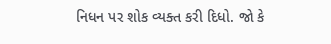નિધન પર શોક વ્યક્ત કરી દિધો. જો કે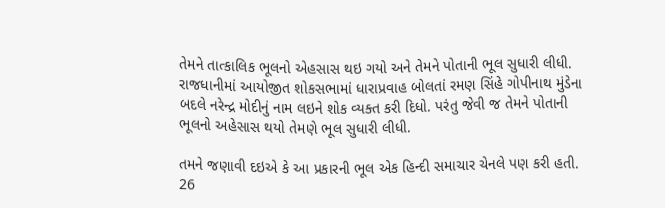તેમને તાત્કાલિક ભૂલનો એહસાસ થઇ ગયો અને તેમને પોતાની ભૂલ સુધારી લીધી. રાજધાનીમાં આયોજીત શોકસભામાં ધારાપ્રવાહ બોલતાં રમણ સિંહે ગોપીનાથ મુંડેના બદલે નરેન્દ્ર મોદીનું નામ લઇને શોક વ્યક્ત કરી દિધો. પરંતુ જેવી જ તેમને પોતાની ભૂલનો અહેસાસ થયો તેમણે ભૂલ સુધારી લીધી.

તમને જણાવી દઇએ કે આ પ્રકારની ભૂલ એક હિન્દી સમાચાર ચેનલે પણ કરી હતી. 26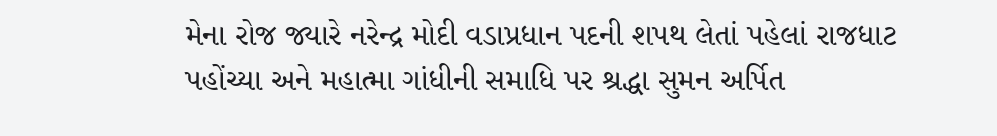મેના રોજ જ્યારે નરેન્દ્ર મોદી વડાપ્રધાન પદની શપથ લેતાં પહેલાં રાજધાટ પહોંચ્યા અને મહાત્મા ગાંધીની સમાધિ પર શ્રદ્ધા સુમન અર્પિત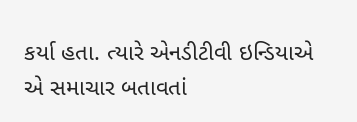કર્યા હતા. ત્યારે એનડીટીવી ઇન્ડિયાએ એ સમાચાર બતાવતાં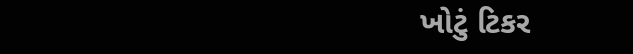ખોટું ટિકર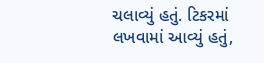ચલાવ્યું હતું. ટિકરમાં લખવામાં આવ્યું હતું,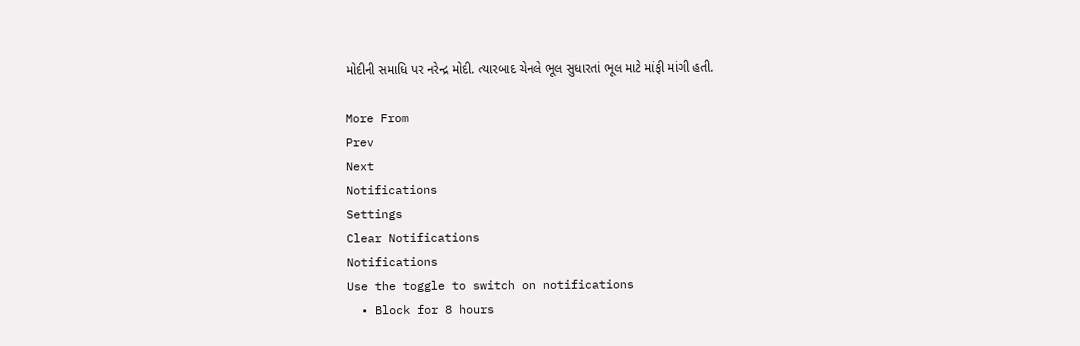મોદીની સમાધિ પર નરેન્દ્ર મોદી. ત્યારબાદ ચેનલે ભૂલ સુધારતાં ભૂલ માટે માંફી માંગી હતી.

More From
Prev
Next
Notifications
Settings
Clear Notifications
Notifications
Use the toggle to switch on notifications
  • Block for 8 hours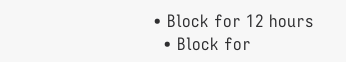• Block for 12 hours
  • Block for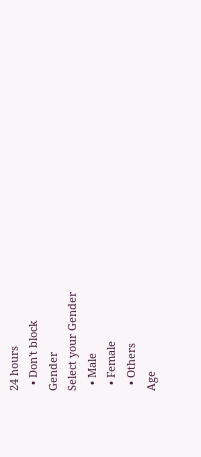24 hours
  • Don't block
Gender
Select your Gender
  • Male
  • Female
  • Others
Age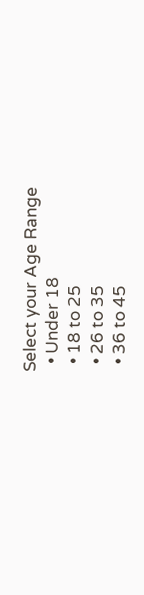Select your Age Range
  • Under 18
  • 18 to 25
  • 26 to 35
  • 36 to 45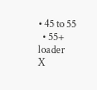• 45 to 55
  • 55+
loader
X